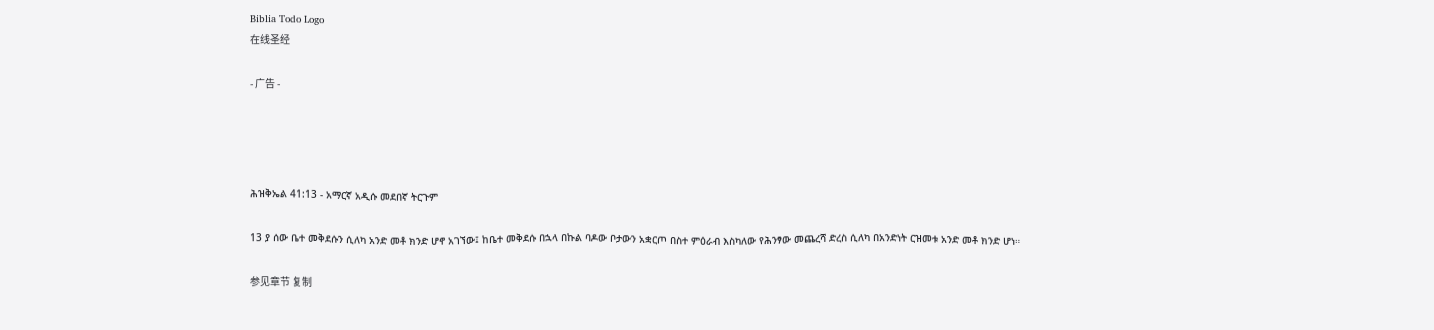Biblia Todo Logo
在线圣经

- 广告 -




ሕዝቅኤል 41:13 - አማርኛ አዲሱ መደበኛ ትርጉም

13 ያ ሰው ቤተ መቅደሱን ሲለካ አንድ መቶ ክንድ ሆኖ አገኘው፤ ከቤተ መቅደሱ በኋላ በኩል ባዶው ቦታውን አቋርጦ በስተ ምዕራብ እስካለው የሕንፃው መጨረሻ ድረስ ሲለካ በአንድነት ርዝመቱ አንድ መቶ ክንድ ሆነ።

参见章节 复制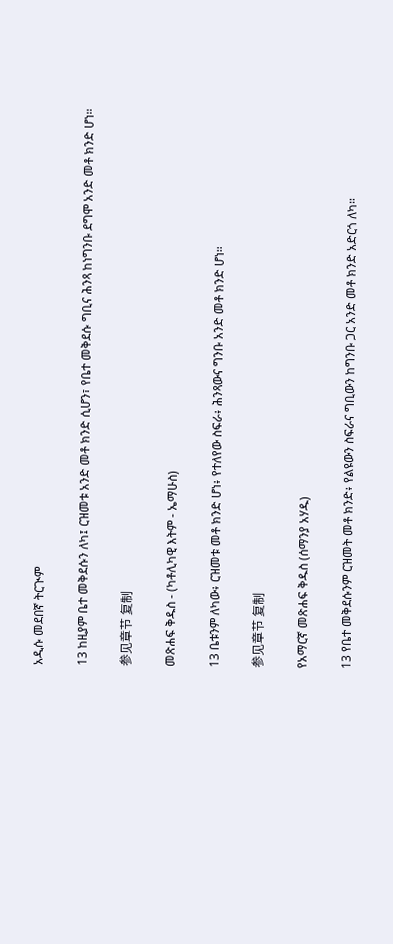አዲሱ መደበኛ ትርጒም

13 ከዚያም ቤተ መቅደሱን ለካ፤ ርዝመቱ አንድ መቶ ክንድ ሲሆን፣ የቤተ መቅደሱ ግቢና ሕንጻ ከነግንቡ ደግሞ አንድ መቶ ክንድ ሆነ።

参见章节 复制

መጽሐፍ ቅዱስ - (ካቶሊካዊ እትም - ኤማሁስ)

13 ቤቱንም ለካው፥ ርዝመቱ መቶ ክንድ ሆነ፥ የተለየው ስፍራ፥ ሕንጻውና ግንቡ አንድ መቶ ክንድ ሆነ።

参见章节 复制

የአማርኛ መጽሐፍ ቅዱስ (ሰማንያ አሃዱ)

13 የቤተ መቅደሱንም ርዝመት መቶ ክንድ፥ የልዩውን ስፍራና ግቢውን ከግንቡ ጋር አንድ መቶ ክንድ አድርጎ ለካ።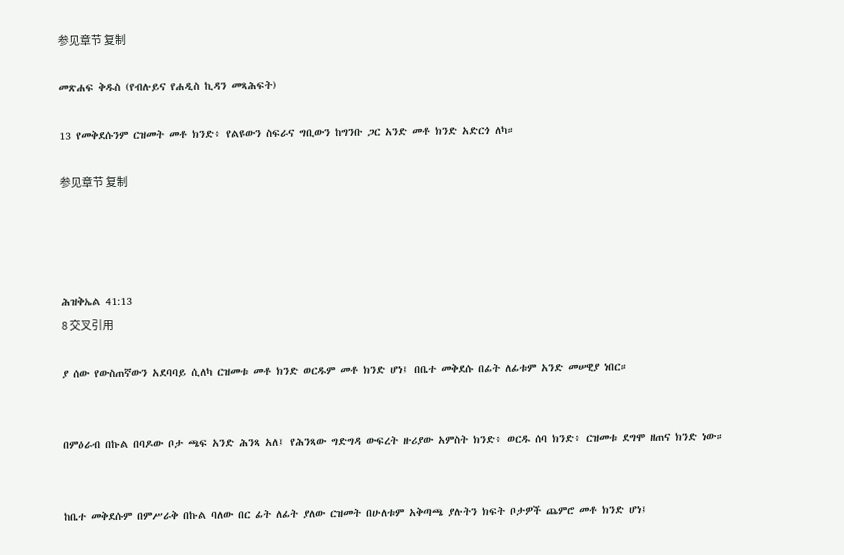参见章节 复制

መጽሐፍ ቅዱስ (የብሉይና የሐዲስ ኪዳን መጻሕፍት)

13 የመቅደሱንም ርዝመት መቶ ክንድ፥ የልዩውን ስፍራና ግቢውን ከግንቡ ጋር አንድ መቶ ክንድ አድርጎ ለካ።

参见章节 复制




ሕዝቅኤል 41:13
8 交叉引用

ያ ሰው የውስጠኛውን አደባባይ ሲለካ ርዝመቱ መቶ ክንድ ወርዱም መቶ ክንድ ሆነ፤ በቤተ መቅደሱ በፊት ለፊቱም አንድ መሠዊያ ነበር።


በምዕራብ በኩል በባዶው ቦታ ጫፍ አንድ ሕንጻ አለ፤ የሕንጻው ግድግዳ ውፍረት ዙሪያው አምስት ክንድ፥ ወርዱ ሰባ ክንድ፥ ርዝመቱ ደግሞ ዘጠና ክንድ ነው።


ከቤተ መቅደሱም በምሥራቅ በኩል ባለው በር ፊት ለፊት ያለው ርዝመት በሁለቱም አቅጣጫ ያሉትን ክፍት ቦታዎች ጨምሮ መቶ ክንድ ሆነ፤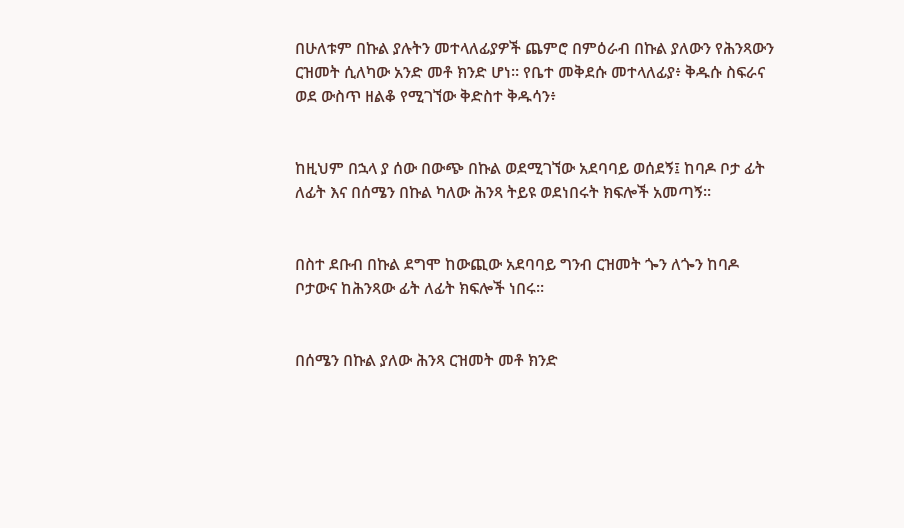በሁለቱም በኩል ያሉትን መተላለፊያዎች ጨምሮ በምዕራብ በኩል ያለውን የሕንጻውን ርዝመት ሲለካው አንድ መቶ ክንድ ሆነ። የቤተ መቅደሱ መተላለፊያ፥ ቅዱሱ ስፍራና ወደ ውስጥ ዘልቆ የሚገኘው ቅድስተ ቅዱሳን፥


ከዚህም በኋላ ያ ሰው በውጭ በኩል ወደሚገኘው አደባባይ ወሰደኝ፤ ከባዶ ቦታ ፊት ለፊት እና በሰሜን በኩል ካለው ሕንጻ ትይዩ ወደነበሩት ክፍሎች አመጣኝ።


በስተ ደቡብ በኩል ደግሞ ከውጪው አደባባይ ግንብ ርዝመት ጐን ለጐን ከባዶ ቦታውና ከሕንጻው ፊት ለፊት ክፍሎች ነበሩ።


በሰሜን በኩል ያለው ሕንጻ ርዝመት መቶ ክንድ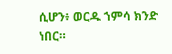ሲሆን፥ ወርዱ ኀምሳ ክንድ ነበር።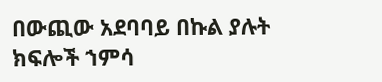በውጪው አደባባይ በኩል ያሉት ክፍሎች ኀምሳ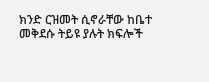ክንድ ርዝመት ሲኖራቸው ከቤተ መቅደሱ ትይዩ ያሉት ክፍሎች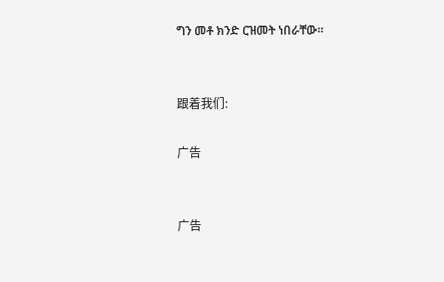ግን መቶ ክንድ ርዝመት ነበራቸው።


跟着我们:

广告


广告